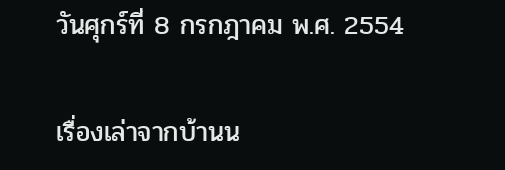วันศุกร์ที่ 8 กรกฎาคม พ.ศ. 2554

เรื่องเล่าจากบ้านน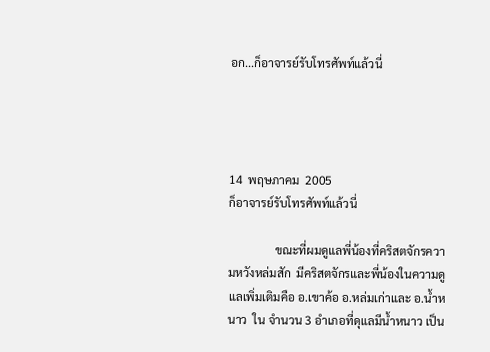อก...ก็อาจารย์รับโทรศัพท์แล้วนี่




14  พฤษภาคม  2005
ก็อาจารย์รับโทรศัพท์แล้วนี่

                ขณะที่ผมดูแลพี่น้องที่คริสตจักรความหวังหล่มสัก  มีคริสตจักรและพี่น้องในความดูแลเพิ่มเติมคือ อ.เขาค้อ อ.หล่มเก่าและ อ.น้ำหนาว  ใน จำนวน 3 อำเภอที่ดุแลมีน้ำหนาว เป็น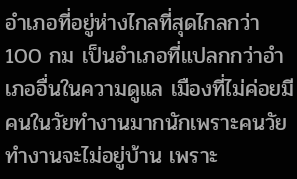อำเภอที่อยู่ห่างไกลที่สุดไกลกว่า 100 กม เป็นอำเภอที่แปลกกว่าอำเภออื่นในความดูแล เมืองที่ไม่ค่อยมีคนในวัยทำงานมากนักเพราะคนวัยทำงานจะไม่อยู่บ้าน เพราะ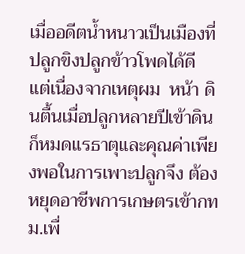เมื่ออดีตน้ำหนาวเป็นเมืองที่ปลูกขิงปลูกข้าวโพดได้ดี  แต่เนื่องจากเหตุผม  หน้า ดินตื้นเมื่อปลูกหลายปีเข้าดินก็หมดแรธาตุและคุณค่าเพียงพอในการเพาะปลูกจึง ต้องหยุดอาชีพการเกษตรเข้ากทม.เพื่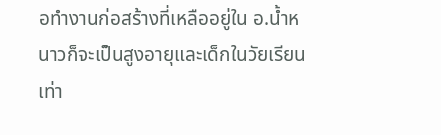อทำงานก่อสร้างที่เหลืออยู่ใน อ.น้ำหนาวก็จะเป็นสูงอายุและเด็กในวัยเรียนเท่า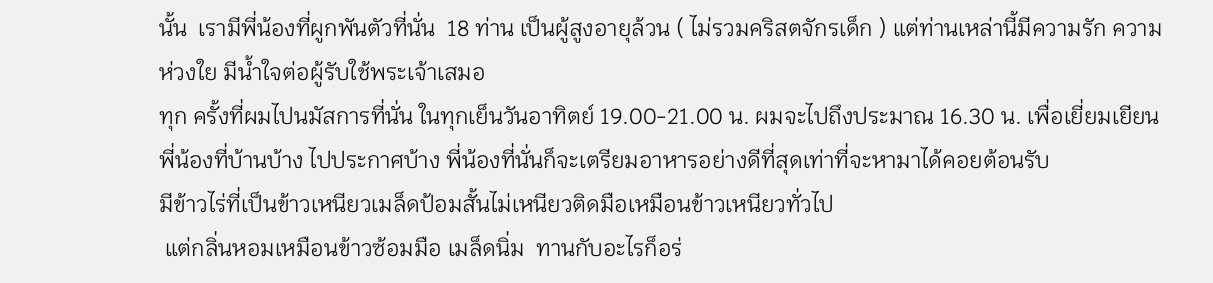นั้น  เรามีพี่น้องที่ผูกพันตัวที่นั่น  18 ท่าน เป็นผู้สูงอายุล้วน ( ไม่รวมคริสตจักรเด็ก ) แต่ท่านเหล่านี้มีความรัก ความห่วงใย มีน้ำใจต่อผู้รับใช้พระเจ้าเสมอ
ทุก ครั้งที่ผมไปนมัสการที่นั่น ในทุกเย็นวันอาทิตย์ 19.00-21.00 น. ผมจะไปถึงประมาณ 16.30 น. เพื่อเยี่ยมเยียนพี่น้องที่บ้านบ้าง ไปประกาศบ้าง พี่น้องที่นั่นก็จะเตรียมอาหารอย่างดีที่สุดเท่าที่จะหามาได้คอยต้อนรับ
มีข้าวไร่ที่เป็นข้าวเหนียวเมล็ดป้อมสั้นไม่เหนียวติดมือเหมือนข้าวเหนียวทั่วไป
 แต่กลิ่นหอมเหมือนข้าวซ้อมมือ เมล็ดนิ่ม  ทานกับอะไรก็อร่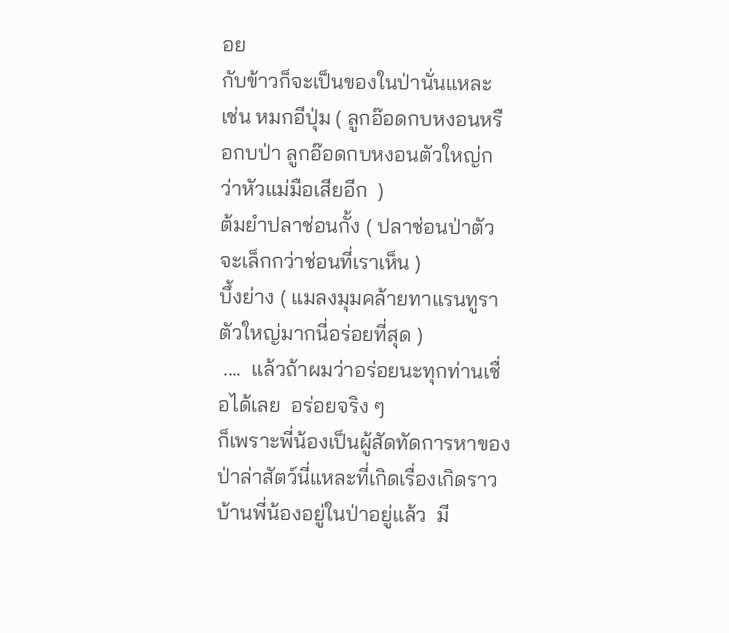อย
กับข้าวก็จะเป็นของในป่านั่นแหละ
เช่น หมกอีปุ่ม ( ลูกอ๊อดกบหงอนหรือกบป่า ลูกอ๊อดกบหงอนตัวใหญ่กว่าหัวแม่มือเสียอีก  )
ต้มยำปลาช่อนกั้ง ( ปลาช่อนป่าตัวจะเล็กกว่าช่อนที่เราเห็น )
บึ้งย่าง ( แมลงมุมคล้ายทาแรนทูราตัวใหญ่มากนี่อร่อยที่สุด )
 ....  แล้วถ้าผมว่าอร่อยนะทุกท่านเชื่อได้เลย  อร่อยจริง ๆ
ก็เพราะพี่น้องเป็นผู้สัดทัดการหาของป่าล่าสัตว์นี่แหละที่เกิดเรื่องเกิดราว
บ้านพี่น้องอยู่ในป่าอยู่แล้ว  มี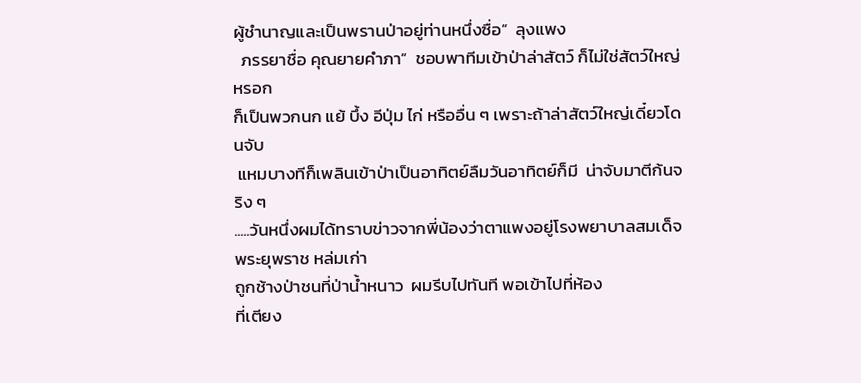ผู้ชำนาญและเป็นพรานป่าอยู่ท่านหนึ่งซื่อ”  ลุงแพง
  ภรรยาชื่อ คุณยายคำภา”  ชอบพาทีมเข้าป่าล่าสัตว์ ก็ไม่ใช่สัตว์ใหญ่หรอก
ก็เป็นพวกนก แย้ บึ้ง อีปุ่ม ไก่ หรืออื่น ๆ เพราะถ้าล่าสัตว์ใหญ่เดี๋ยวโดนจับ
 แหมบางทีก็เพลินเข้าป่าเป็นอาทิตย์ลืมวันอาทิตย์ก็มี  น่าจับมาตีก้นจริง ๆ
.....วันหนึ่งผมได้ทราบข่าวจากพี่น้องว่าตาแพงอยู่โรงพยาบาลสมเด็จพระยุพราช หล่มเก่า
ถูกช้างป่าชนที่ป่าน้ำหนาว  ผมรีบไปทันที พอเข้าไปที่ห้อง
ที่เตียง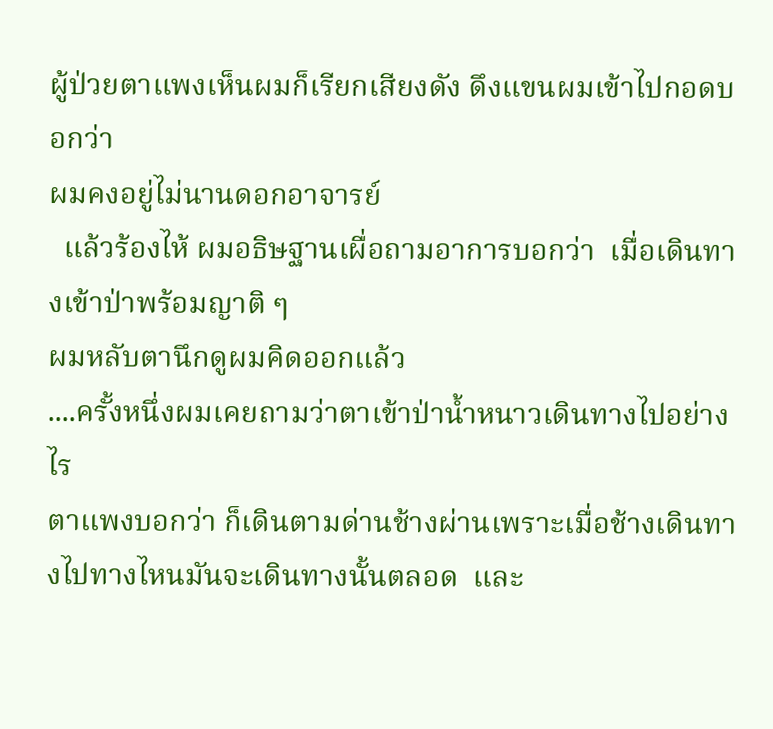ผู้ป่วยตาแพงเห็นผมก็เรียกเสียงดัง ดึงแขนผมเข้าไปกอดบอกว่า
ผมคงอยู่ไม่นานดอกอาจารย์
  แล้วร้องไห้ ผมอธิษฐานเผื่อถามอาการบอกว่า  เมื่อเดินทางเข้าป่าพร้อมญาติ ๆ
ผมหลับตานึกดูผมคิดออกแล้ว
....ครั้งหนึ่งผมเคยถามว่าตาเข้าป่าน้ำหนาวเดินทางไปอย่างไร
ตาแพงบอกว่า ก็เดินตามด่านช้างผ่านเพราะเมื่อช้างเดินทางไปทางไหนมันจะเดินทางนั้นตลอด  และ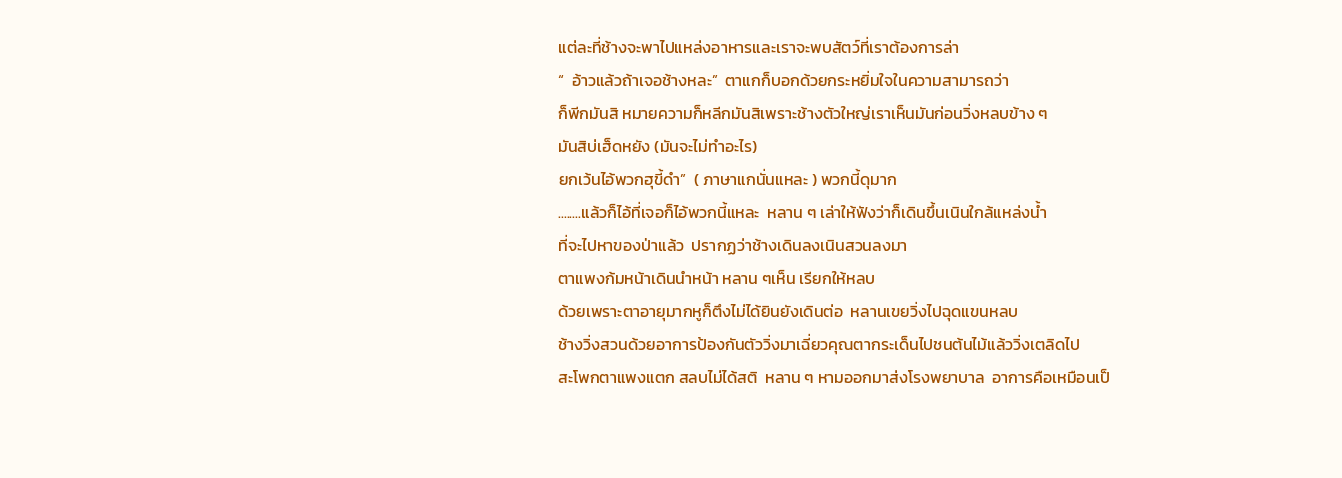แต่ละที่ช้างจะพาไปแหล่งอาหารและเราจะพบสัตว์ที่เราต้องการล่า
“  อ้าวแล้วถ้าเจอช้างหละ”  ตาแกก็บอกด้วยกระหยิ่มใจในความสามารถว่า
ก็พีกมันสิ หมายความก็หลีกมันสิเพราะช้างตัวใหญ่เราเห็นมันก่อนวิ่งหลบข้าง ๆ
มันสิบ่เฮ็ดหยัง (มันจะไม่ทำอะไร)
ยกเว้นไอ้พวกฮุขี้ดำ”  ( ภาษาแกนั่นแหละ ) พวกนี้ดุมาก
........แล้วก็ไอ้ที่เจอก็ไอ้พวกนี้แหละ  หลาน ๆ เล่าให้ฟังว่าก็เดินขึ้นเนินใกล้แหล่งน้ำ
ที่จะไปหาของป่าแล้ว  ปรากฏว่าช้างเดินลงเนินสวนลงมา
ตาแพงก้มหน้าเดินนำหน้า หลาน ๆเห็น เรียกให้หลบ
ด้วยเพราะตาอายุมากหูก็ตึงไม่ได้ยินยังเดินต่อ  หลานเขยวิ่งไปฉุดแขนหลบ
ช้างวิ่งสวนด้วยอาการป้องกันตัววิ่งมาเฉี่ยวคุณตากระเด็นไปชนต้นไม้แล้ววิ่งเตลิดไป
สะโพกตาแพงแตก สลบไม่ได้สติ  หลาน ๆ หามออกมาส่งโรงพยาบาล  อาการคือเหมือนเป็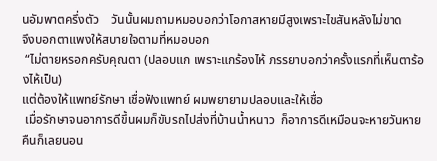นอัมพาตครึ่งตัว    วันนั้นผมถามหมอบอกว่าโอกาสหายมีสูงเพราะไขสันหลังไม่ขาด
จึงบอกตาแพงให้สบายใจตามที่หมอบอก
 “ไม่ตายหรอกครับคุณตา (ปลอบแก เพราะแกร้องไห้ ภรรยาบอกว่าครั้งแรกที่เห็นตาร้องไห้เป็น)
แต่ต้องให้แพทย์รักษา เชื่อฟังแพทย์ ผมพยายามปลอบและให้เชื่อ
 เมื่อรักษาจนอาการดีขึ้นผมก็ขับรถไปส่งที่บ้านน้ำหนาว  ก็อาการดีเหมือนจะหายวันหายคืนก็เลยนอน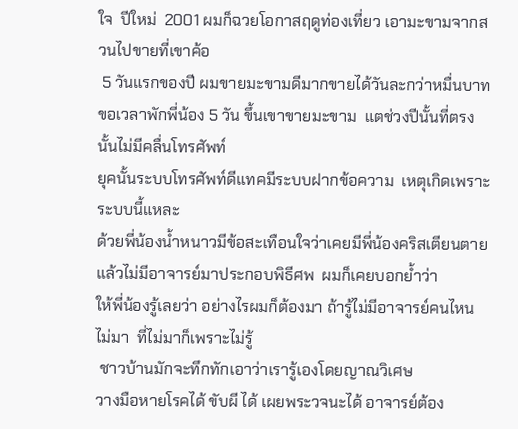ใจ  ปีใหม่  2001 ผมก็ฉวยโอกาสฤดูท่องเที่ยว เอามะขามจากสวนไปขายที่เขาค้อ
 5 วันแรกของปี ผมขายมะขามดีมากขายได้วันละกว่าหมื่นบาท
ขอเวลาพักพี่น้อง 5 วัน ขึ้นเขาขายมะขาม  แตช่วงปีนั้นที่ตรงนั้นไม่มีคลื่นโทรศัพท์
ยุคนั้นระบบโทรศัพท์ดีแทคมีระบบฝากข้อความ  เหตุเกิดเพราะระบบนี้แหละ
ด้วยพี่น้องน้ำหนาวมีข้อสะเทือนใจว่าเคยมีพี่น้องคริสเตียนตายแล้วไม่มีอาจารย์มาประกอบพิธีศพ  ผมก็เคยบอกย้ำว่า
ให้พี่น้องรู้เลยว่า อย่างไรผมก็ต้องมา ถ้ารู้ไม่มีอาจารย์คนไหนไม่มา  ที่ไม่มาก็เพราะไม่รู้
 ชาวบ้านมักจะทึกทักเอาว่าเรารู้เองโดยญาณวิเศษ
วางมือหายโรคได้ ขับผี ได้ เผยพระวจนะได้ อาจารย์ต้อง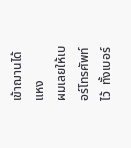เข้าฌานได้แหง
ผมเลยให้เบอร์โทรศัพท์ไว้  ทั้งเบอร์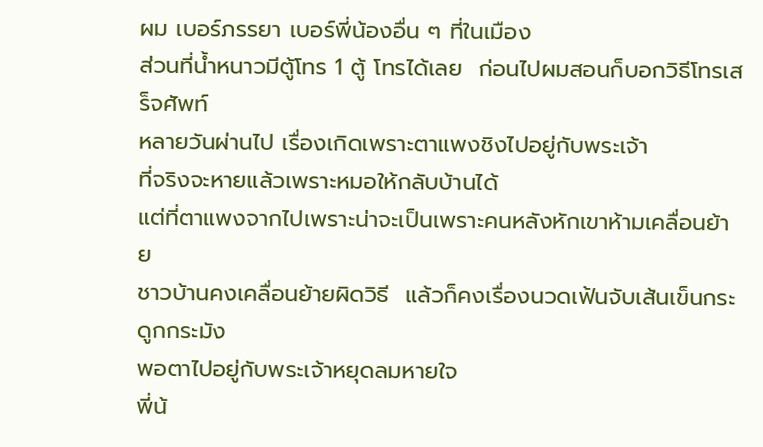ผม เบอร์ภรรยา เบอร์พี่น้องอื่น ๆ ที่ในเมือง
ส่วนที่น้ำหนาวมีตู้โทร 1 ตู้ โทรได้เลย  ก่อนไปผมสอนก็บอกวิธีโทรเสร็จศัพท์
หลายวันผ่านไป เรื่องเกิดเพราะตาแพงชิงไปอยู่กับพระเจ้า
ที่จริงจะหายแล้วเพราะหมอให้กลับบ้านได้
แต่ที่ตาแพงจากไปเพราะน่าจะเป็นเพราะคนหลังหักเขาห้ามเคลื่อนย้าย
ชาวบ้านคงเคลื่อนย้ายผิดวิธี  แล้วก็คงเรื่องนวดเฟ้นจับเส้นเข็นกระดูกกระมัง
พอตาไปอยู่กับพระเจ้าหยุดลมหายใจ
พี่น้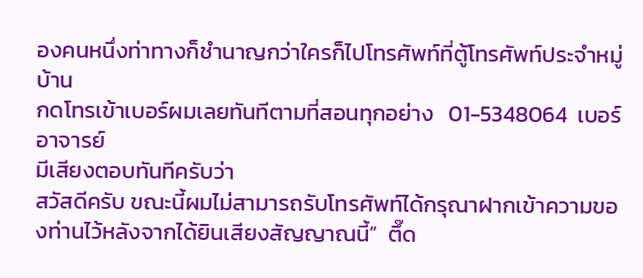องคนหนึ่งท่าทางก็ชำนาญกว่าใครก็ไปโทรศัพท์ที่ตู้โทรศัพท์ประจำหมู่บ้าน
กดโทรเข้าเบอร์ผมเลยทันทีตามที่สอนทุกอย่าง   01-5348064  เบอร์อาจารย์
มีเสียงตอบทันทีครับว่า
สวัสดีครับ ขณะนี้ผมไม่สามารถรับโทรศัพท์ได้กรุณาฝากเข้าความของท่านไว้หลังจากได้ยินเสียงสัญญาณนี้”  ตึ๊ด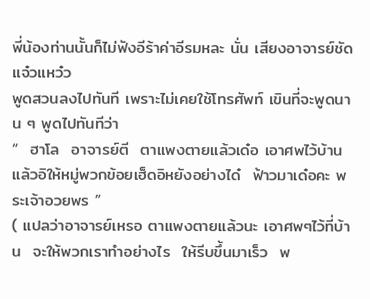พี่น้องท่านนั้นก็ไม่ฟังอีร้าค่าอีรมหละ นั่น เสียงอาจารย์ชัดแจ๋วแหว๋ว
พูดสวนลงไปทันที เพราะไม่เคยใช้โทรศัพท์ เขินที่จะพูดนาน ๆ พูดไปทันทีว่า
“  ฮาโล  อาจารย์ตี  ตาแพงตายแล้วเด๋อ เอาศพไว้บ้านแล้วอิให้หมู่พวกข้อยเฮ็ดอิหยังอย่างได๋  ฟ้าวมาเด๋อคะ พระเจ้าอวยพร ”
( แปลว่าอาจารย์เหรอ ตาแพงตายแล้วนะ เอาศพๆไว้ที่บ้าน  จะให้พวกเราทำอย่างไร  ให้รีบขึ้นมาเร็ว  พ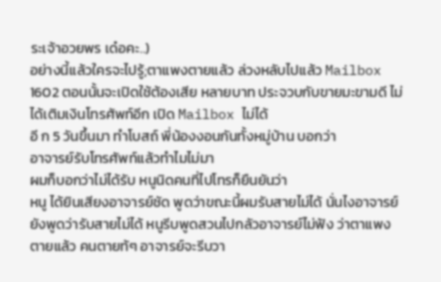ระเจ้าอวยพร เด๋อคะ..)
อย่างนี้แล้วใครจะไปรู้;ตาแพงตายแล้ว ล่วงหลับไปแล้ว Mailbox 1602 ตอนนั้นจะเปิดใช้ต้องเสีย หลายบาท ประจวบกับขายมะขามดี ไม่ได้เติมเงินโทรศัพท์อีก เปิด Mailbox ไม่ได้
อี ก 5 วันขึ้นมา ทำโบสถ์ พี่น้องงอนกันทั้งหมู่บ้าน บอกว่า
อาจารย์รับโทรศัพท์แล้วทำไมไม่มา
ผมก็บอกว่าไม่ได้รับ หนูนิดคนที่ไปโทรก็ยืนยันว่า
หนู ได้ยินเสียงอาจารย์ชัด พูดว่าขณะนี้ผมรับสายไม่ได้ นั่นไงอาจารย์ยังพูดว่ารับสายไม่ได้ หนูรีบพูดสวนไปกลัวอาจารย์ไม่ฟัง ว่าตาแพงตายแล้ว คนตายท้ๆ อาจารย์จะรีบวา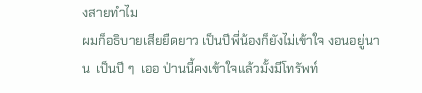งสายทำไม
ผมก็อธิบายเสียยืดยาว เป็นปีพี่น้องก็ยังไม่เข้าใจ งอนอยู่นาน  เป็นปี ๆ  เออ ป่านนี้คงเข้าใจแล้วมั้งมีโทรัพท์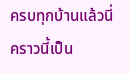ครบทุกบ้านแล้วนี่ คราวนี้เป็น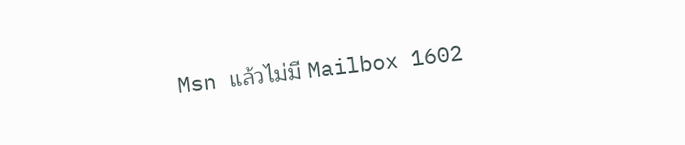Msn แล้วไม่มี Mailbox 1602